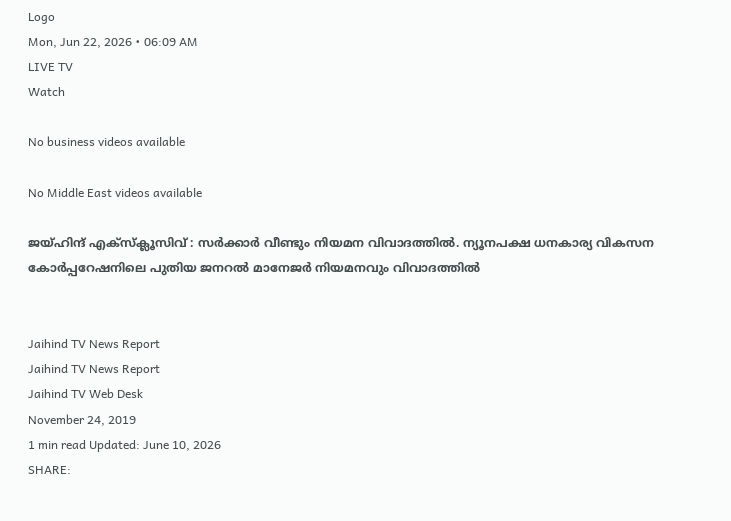Logo
Mon, Jun 22, 2026 • 06:09 AM
LIVE TV
Watch

No business videos available

No Middle East videos available

ജയ്ഹിന്ദ് എക്സ്ക്ലൂസിവ് : സർക്കാർ വീണ്ടും നിയമന വിവാദത്തിൽ. ന്യൂനപക്ഷ ധനകാര്യ വികസന കോർപ്പറേഷനിലെ പുതിയ ജനറൽ മാനേജർ നിയമനവും വിവാദത്തിൽ


Jaihind TV News Report
Jaihind TV News Report
Jaihind TV Web Desk
November 24, 2019
1 min read Updated: June 10, 2026
SHARE: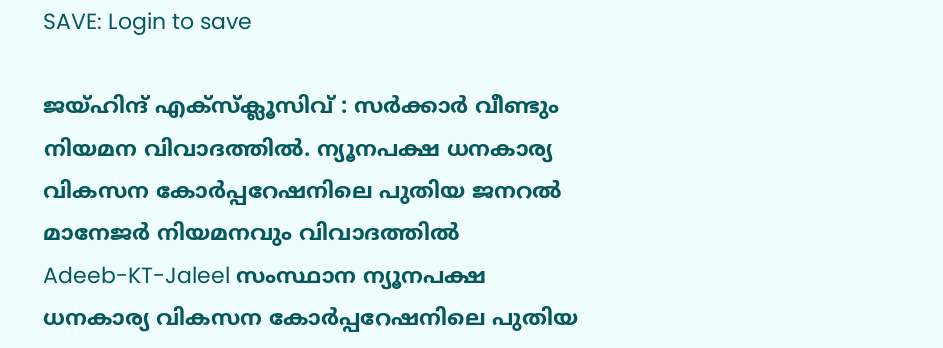SAVE: Login to save

ജയ്ഹിന്ദ് എക്സ്ക്ലൂസിവ് : സർക്കാർ വീണ്ടും നിയമന വിവാദത്തിൽ. ന്യൂനപക്ഷ ധനകാര്യ വികസന കോർപ്പറേഷനിലെ പുതിയ ജനറൽ മാനേജർ നിയമനവും വിവാദത്തിൽ
Adeeb-KT-Jaleel സംസ്ഥാന ന്യൂനപക്ഷ ധനകാര്യ വികസന കോർപ്പറേഷനിലെ പുതിയ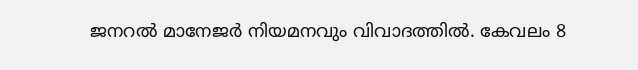ജനറൽ മാനേജർ നിയമനവും വിവാദത്തിൽ. കേവലം 8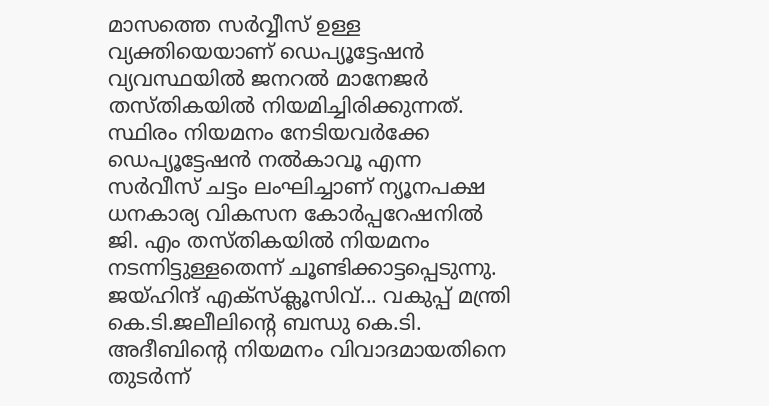മാസത്തെ സർവ്വീസ് ഉള്ള വ്യക്തിയെയാണ് ഡെപ്യൂട്ടേഷൻ വ്യവസ്ഥയിൽ ജനറൽ മാനേജർ തസ്തികയിൽ നിയമിച്ചിരിക്കുന്നത്. സ്ഥിരം നിയമനം നേടിയവർക്കേ ഡെപ്യൂട്ടേഷൻ നൽകാവൂ എന്ന സർവീസ് ചട്ടം ലംഘിച്ചാണ് ന്യൂനപക്ഷ ധനകാര്യ വികസന കോർപ്പറേഷനിൽ ജി. എം തസ്തികയിൽ നിയമനം നടന്നിട്ടുള്ളതെന്ന് ചൂണ്ടിക്കാട്ടപ്പെടുന്നു. ജയ്ഹിന്ദ് എക്സ്ക്ലൂസിവ്... വകുപ്പ് മന്ത്രി കെ.ടി.ജലീലിന്‍റെ ബന്ധു കെ.ടി. അദീബിന്റെ നിയമനം വിവാദമായതിനെ തുടർന്ന്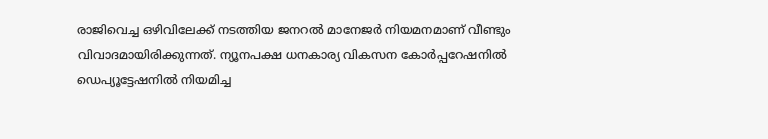രാജിവെച്ച ഒഴിവിലേക്ക് നടത്തിയ ജനറൽ മാനേജർ നിയമനമാണ് വീണ്ടും വിവാദമായിരിക്കുന്നത്. ന്യൂനപക്ഷ ധനകാര്യ വികസന കോർപ്പറേഷനിൽ ഡെപ്യൂട്ടേഷനിൽ നിയമിച്ച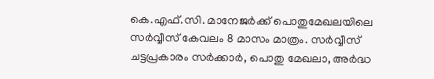കെ.എഫ്.സി. മാനേജർക്ക് പൊതുമേഖലയിലെ സർവ്വീസ് കേവലം 8 മാസം മാത്രം. സർവ്വീസ് ചട്ടപ്രകാരം സർക്കാർ, പൊതു മേഖലാ, അർദ്ധ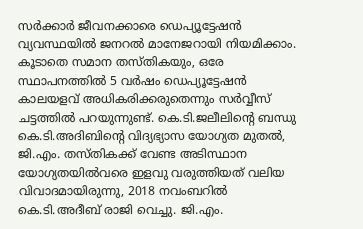സർക്കാർ ജീവനക്കാരെ ഡെപ്യൂട്ടേഷൻ വ്യവസ്ഥയിൽ ജനറൽ മാനേജറായി നിയമിക്കാം. കൂടാതെ സമാന തസ്തികയും, ഒരേ സ്ഥാപനത്തിൽ 5 വർഷം ഡെപ്യൂട്ടേഷൻ കാലയളവ് അധികരിക്കരുതെന്നും സർവ്വീസ് ചട്ടത്തിൽ പറയുന്നുണ്ട്. കെ.ടി.ജലീലിന്റെ ബന്ധു കെ.ടി.അദിബിന്റെ വിദ്യഭ്യാസ യോഗ്യത മുതൽ, ജി.എം. തസ്തികക്ക് വേണ്ട അടിസ്ഥാന യോഗ്യതയിൽവരെ ഇളവു വരുത്തിയത് വലിയ വിവാദമായിരുന്നു, 2018 നവംബറിൽ കെ.ടി.അദീബ് രാജി വെച്ചു. ജി.എം.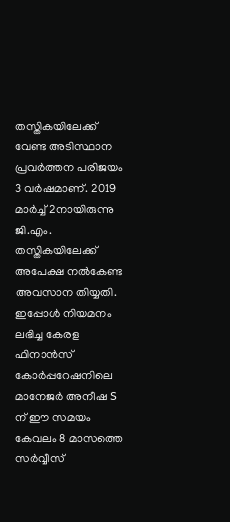തസ്തികയിലേക്ക് വേണ്ട അടിസ്ഥാന പ്രവർത്തന പരിജയം 3 വർഷമാണ്. 2019 മാർച്ച് 2നായിരുന്നു ജി.എം. തസ്തികയിലേക്ക് അപേക്ഷ നൽകേണ്ട അവസാന തിയ്യതി. ഇപ്പോൾ നിയമനം ലഭിച്ച കേരള ഫിനാൻസ് കോർപ്പറേഷനിലെ മാനേജർ അനീഷ S ന് ഈ സമയം കേവലം 8 മാസത്തെ സർവ്വീസ്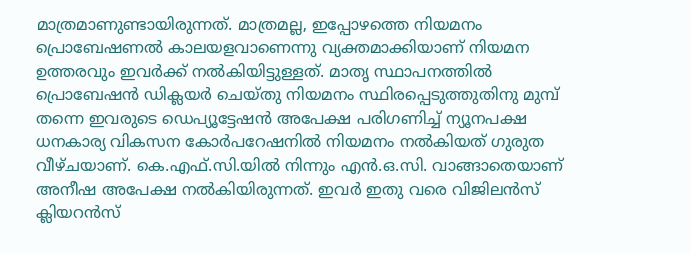മാത്രമാണുണ്ടായിരുന്നത്. മാത്രമല്ല, ഇപ്പോഴത്തെ നിയമനം പ്രൊബേഷണൽ കാലയളവാണെന്നു വ്യക്തമാക്കിയാണ് നിയമന ഉത്തരവും ഇവർക്ക് നൽകിയിട്ടുള്ളത്. മാതൃ സ്ഥാപനത്തിൽ പ്രൊബേഷൻ ഡിക്ലയർ ചെയ്തു നിയമനം സ്ഥിരപ്പെടുത്തുതിനു മുമ്പ് തന്നെ ഇവരുടെ ഡെപ്യൂട്ടേഷൻ അപേക്ഷ പരിഗണിച്ച് ന്യൂനപക്ഷ ധനകാര്യ വികസന കോർപറേഷനിൽ നിയമനം നൽകിയത് ഗുരുത വീഴ്ചയാണ്. കെ.എഫ്.സി.യിൽ നിന്നും എൻ.ഒ.സി. വാങ്ങാതെയാണ് അനീഷ അപേക്ഷ നൽകിയിരുന്നത്. ഇവർ ഇതു വരെ വിജിലൻസ് ക്ലിയറൻസ്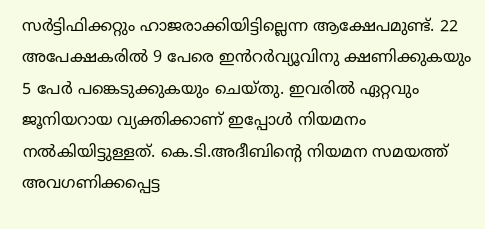സർട്ടിഫിക്കറ്റും ഹാജരാക്കിയിട്ടില്ലെന്ന ആക്ഷേപമുണ്ട്. 22 അപേക്ഷകരിൽ 9 പേരെ ഇൻറർവ്യൂവിനു ക്ഷണിക്കുകയും 5 പേർ പങ്കെടുക്കുകയും ചെയ്തു. ഇവരിൽ ഏറ്റവും ജൂനിയറായ വ്യക്തിക്കാണ് ഇപ്പോൾ നിയമനം നൽകിയിട്ടുള്ളത്. കെ.ടി.അദീബിന്റെ നിയമന സമയത്ത് അവഗണിക്കപ്പെട്ട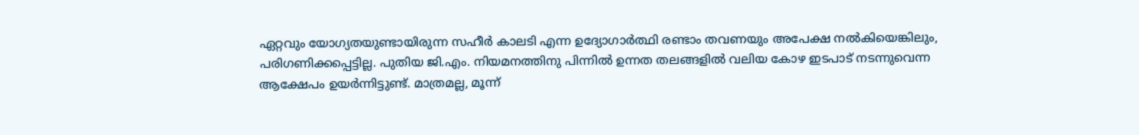ഏറ്റവും യോഗ്യതയുണ്ടായിരുന്ന സഹീർ കാലടി എന്ന ഉദ്യോഗാർത്ഥി രണ്ടാം തവണയും അപേക്ഷ നൽകിയെങ്കിലും, പരിഗണിക്കപ്പെട്ടില്ല. പുതിയ ജി.എം. നിയമനത്തിനു പിന്നിൽ ഉന്നത തലങ്ങളിൽ വലിയ കോഴ ഇടപാട് നടന്നുവെന്ന ആക്ഷേപം ഉയർന്നിട്ടുണ്ട്. മാത്രമല്ല, മൂന്ന്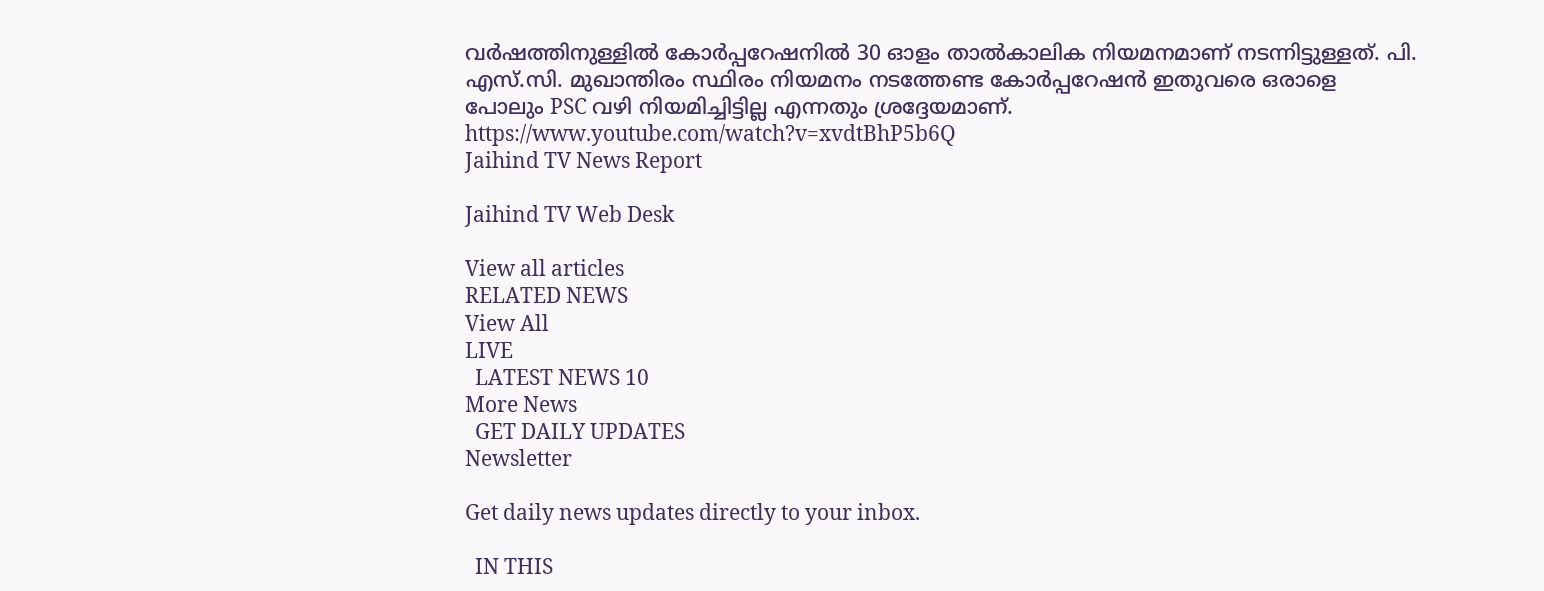വർഷത്തിനുള്ളിൽ കോർപ്പറേഷനിൽ 30 ഓളം താൽകാലിക നിയമനമാണ് നടന്നിട്ടുള്ളത്. പി. എസ്.സി. മുഖാന്തിരം സ്ഥിരം നിയമനം നടത്തേണ്ട കോർപ്പറേഷൻ ഇതുവരെ ഒരാളെ പോലും PSC വഴി നിയമിച്ചിട്ടില്ല എന്നതും ശ്രദ്ദേയമാണ്. https://www.youtube.com/watch?v=xvdtBhP5b6Q
Jaihind TV News Report

Jaihind TV Web Desk

View all articles
RELATED NEWS
View All
LIVE
  LATEST NEWS 10
More News
  GET DAILY UPDATES
Newsletter

Get daily news updates directly to your inbox.

  IN THIS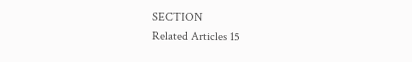SECTION
Related Articles 15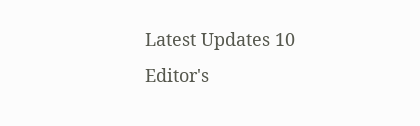Latest Updates 10
Editor's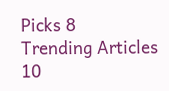Picks 8
Trending Articles 10